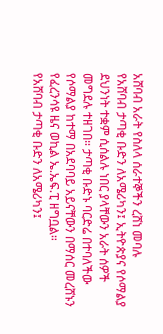አሸባብ አራት የስለላ ሰራተኞችን ረሸነ መባሉ
የአሸባብ ታጣቂ ቡድን ለአሜሪካን፤ ኢትዮጵያና የሶማልያ ደህንነት ተቋም ሲሰልሉ ነበር ያላቸውን አራት ሰዎች መግደሉ ተዘገበ። ታጣቂ ቡድኑ ባርድሬ በተባለችው የሶማልያ ከተማ በአደባባይ አይናቸውን በማሰር መረሸኑን የፈረንሳዩ ዜና ወኪል ኤ.ኤፍ.ፒ ዘግቧል።
የአሸባብ ታጣቂ ቡድን ለአሜሪካን፤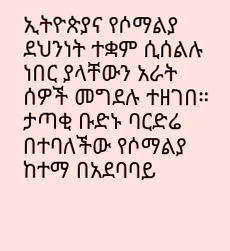ኢትዮጵያና የሶማልያ ደህንነት ተቋም ሲሰልሉ ነበር ያላቸውን አራት ሰዎች መግደሉ ተዘገበ። ታጣቂ ቡድኑ ባርድሬ በተባለችው የሶማልያ ከተማ በአደባባይ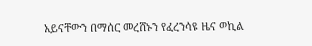አይናቸውን በማሰር መረሸኑን የፈረንሳዩ ዜና ወኪል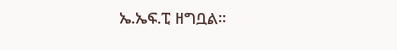ኤ.ኤፍ.ፒ ዘግቧል።